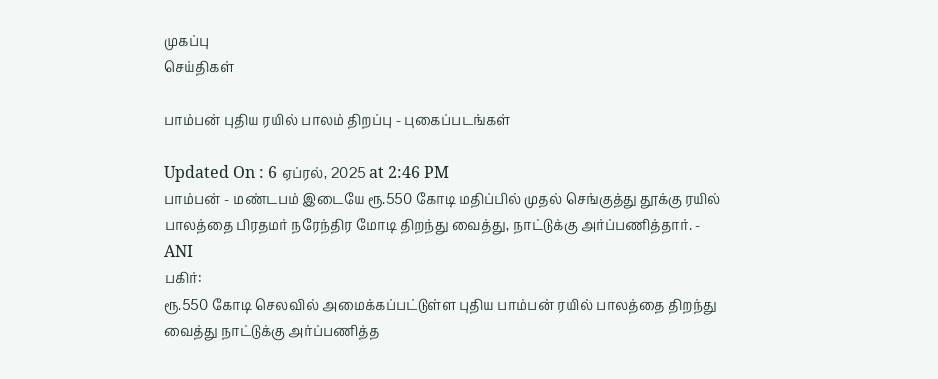முகப்பு
செய்திகள்

பாம்பன் புதிய ரயில் பாலம் திறப்பு - புகைப்படங்கள்

Updated On : 6 ஏப்ரல், 2025 at 2:46 PM
பாம்பன் - மண்டபம் இடையே ரூ.550 கோடி மதிப்பில் முதல் செங்குத்து தூக்கு ரயில் பாலத்தை பிரதமர் நரேந்திர மோடி திறந்து வைத்து, நாட்டுக்கு அர்ப்பணித்தார். - ANI
பகிர்:
ரூ.550 கோடி செலவில் அமைக்கப்பட்டுள்ள புதிய பாம்பன் ரயில் பாலத்தை திறந்து வைத்து நாட்டுக்கு அர்ப்பணித்த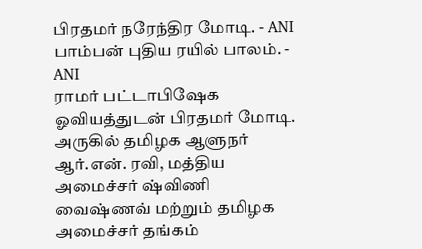பிரதமர் நரேந்திர மோடி. - ANI
பாம்பன் புதிய ரயில் பாலம். - ANI
ராமர் பட்டாபிஷேக ஓவியத்துடன் பிரதமர் மோடி. அருகில் தமிழக ஆளுநர் ஆர்.என். ரவி, மத்திய அமைச்சர் ஷ்விணி வைஷ்ணவ் மற்றும் தமிழக அமைச்சர் தங்கம்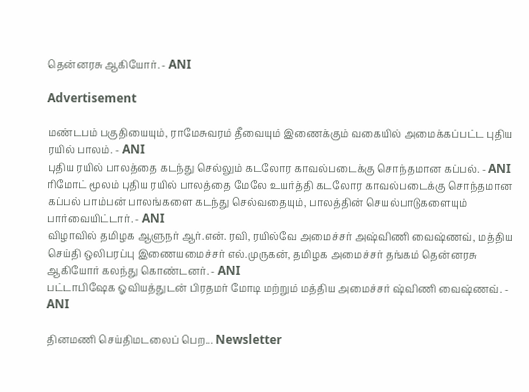தென்னரசு ஆகியோர். - ANI

Advertisement

மண்டபம் பகுதியையும், ராமேசுவரம் தீவையும் இணைக்கும் வகையில் அமைக்கப்பட்ட புதிய ரயில் பாலம். - ANI
புதிய ரயில் பாலத்தை கடந்து செல்லும் கடலோர காவல்படைக்கு சொந்தமான கப்பல். - ANI
ரிமோட் மூலம் புதிய ரயில் பாலத்தை மேலே உயர்த்தி கடலோர காவல்படைக்கு சொந்தமான கப்பல் பாம்பன் பாலங்களை கடந்து செல்வதையும், பாலத்தின் செயல்பாடுகளையும் பார்வையிட்டார். - ANI
விழாவில் தமிழக ஆளுநர் ஆர்.என். ரவி, ரயில்வே அமைச்சர் அஷ்விணி வைஷ்ணவ், மத்திய செய்தி ஒலிபரப்பு இணையமைச்சர் எல்.முருகன், தமிழக அமைச்சர் தங்கம் தென்னரசு ஆகியோர் கலந்து கொண்டனர். - ANI
பட்டாபிஷேக ஓவியத்துடன் பிரதமர் மோடி மற்றும் மத்திய அமைச்சர் ஷ்விணி வைஷ்ணவ். - ANI

தினமணி செய்திமடலைப் பெற... Newsletter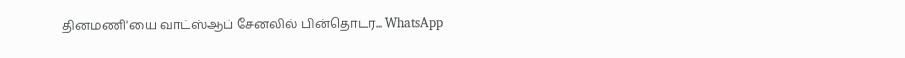தினமணி'யை வாட்ஸ்ஆப் சேனலில் பின்தொடர... WhatsApp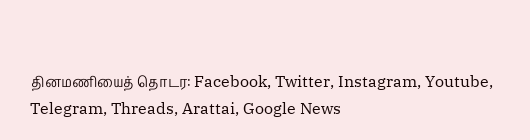தினமணியைத் தொடர: Facebook, Twitter, Instagram, Youtube, Telegram, Threads, Arattai, Google News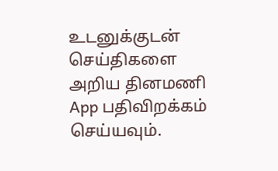உடனுக்குடன் செய்திகளை அறிய தினமணி App பதிவிறக்கம் செய்யவும்.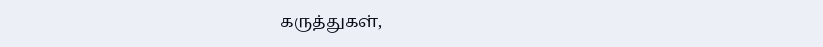கருத்துகள்,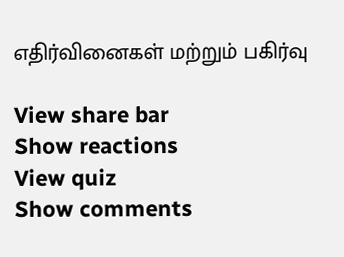எதிர்வினைகள் மற்றும் பகிர்வு

View share bar
Show reactions
View quiz
Show comments